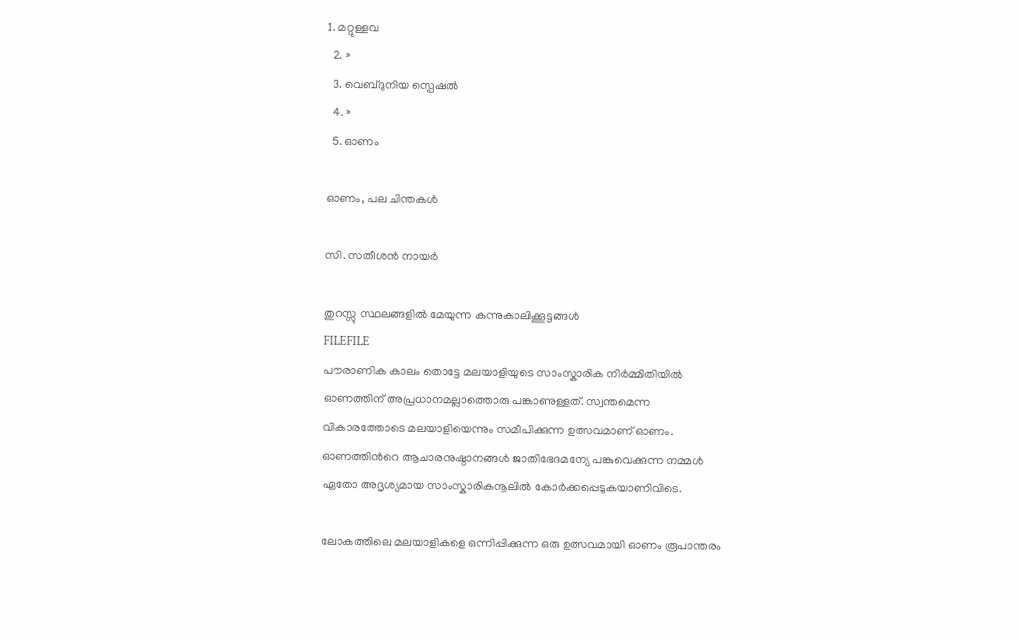1. മറ്റുള്ളവ
  2. »
  3. വെബ്‌ദുനിയ സ്പെഷല്‍
  4. »
  5. ഓണം

ഓണം, പല ചിന്തകള്‍

സി. സതീശന്‍ നായര്‍

തുറസ്സു സ്ഥലങ്ങളില്‍ മേയുന്ന കന്നുകാലിക്കൂട്ടങ്ങള്‍
FILEFILE
പൗരാണിക കാലം തൊട്ടേ മലയാളിയുടെ സാംസ്കാരിക നിര്‍മ്മിതിയില്‍ ഓണത്തിന് അപ്രധാനമല്ലാത്തൊരു പങ്കാണുള്ളത്. സ്വന്തമെന്ന വികാരത്തോടെ മലയാളിയെന്നും സമീപിക്കുന്ന ഉത്സവമാണ് ഓണം. ഓണത്തിന്‍റെ ആചാരനുഷ്ഠാനങ്ങള്‍ ജാതിഭേദമന്യേ പങ്കുവെക്കുന്ന നമ്മള്‍ ഏതോ അദൃശ്യമായ സാംസ്കാരികനൂലില്‍ കോര്‍ക്കപ്പെടുകയാണിവിടെ.

ലോകത്തിലെ മലയാളികളെ ഒന്നിപ്പിക്കുന്ന ഒരു ഉത്സവമായി ഓണം രൂപാന്തരം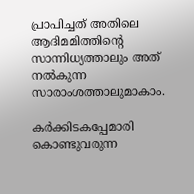പ്രാപിച്ചത് അതിലെ ആദിമമിത്തിന്‍റെ സാന്നിധ്യത്താലും അത് നല്‍കുന്ന സാരാംശത്താലുമാകാം.

കര്‍ക്കിടകപ്പേമാരി കൊണ്ടുവരുന്ന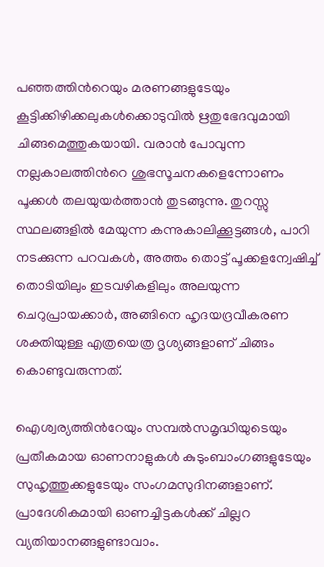പഞ്ഞത്തിന്‍റെയും മരണങ്ങളുടേയും കൂട്ടിക്കിഴിക്കലുകള്‍ക്കൊടുവില്‍ ഋതുഭേദവുമായി ചിങ്ങമെത്തുകയായി. വരാന്‍ പോവുന്ന നല്ലകാലത്തിന്‍റെ ശുഭസൂചനകളെന്നോണം പൂക്കള്‍ തലയുയര്‍ത്താന്‍ തുടങ്ങുന്നു. തുറസ്സു സ്ഥലങ്ങളില്‍ മേയുന്ന കന്നുകാലിക്കൂട്ടങ്ങള്‍, പാറി നടക്കുന്ന പറവകള്‍, അത്തം തൊട്ട് പൂക്കളന്വേഷിച്ച് തൊടിയിലും ഇടവഴികളിലും അലയുന്ന ചെറുപ്രായക്കാര്‍, അങ്ങിനെ ഹൃദയദ്രവീകരണ ശക്തിയുള്ള എത്രയെത്ര ദൃശ്യങ്ങളാണ് ചിങ്ങം കൊണ്ടുവരുന്നത്.

ഐശ്വര്യത്തിന്‍റേയും സമ്പല്‍സമൃദ്ധിയുടെയും പ്രതീകമായ ഓണനാളുകള്‍ കുടുംബാംഗങ്ങളുടേയും സുഹൃത്തുക്കളുടേയും സംഗമസുദിനങ്ങളാണ്. പ്രാദേശികമായി ഓണച്ചിട്ടകള്‍ക്ക് ചില്ലറ വ്യതിയാനങ്ങളുണ്ടാവാം.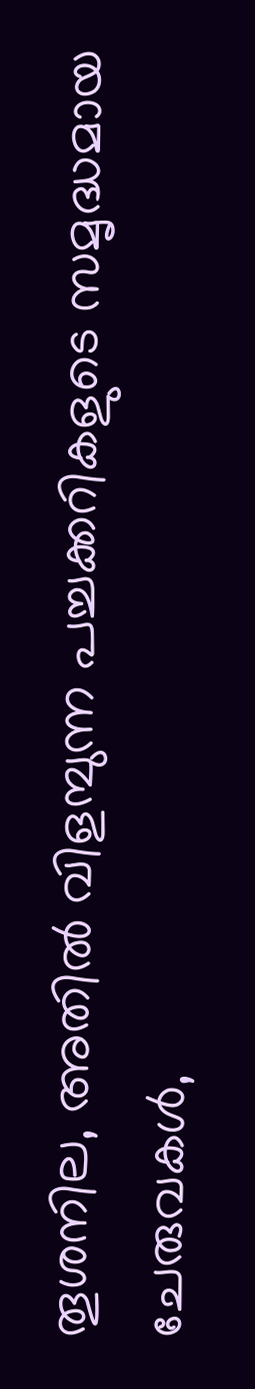തൂശനില, അതില്‍ വിളമ്പുന്ന പച്ചക്കറികളുടെ സമൃദ്ധമായ ചേരുവകള്‍,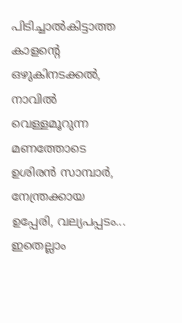പിടിച്ചാല്‍കിട്ടാത്ത കാളന്‍റെ ഒഴുകിനടക്കല്‍, നാവില്‍ വെള്ളമൂറുന്ന മണത്തോടെ ഉശിരന്‍ സാമ്പാര്‍, നേന്ത്രക്കായ ഉപ്പേരി, വല്യപപ്പടം... ഇതെല്ലാം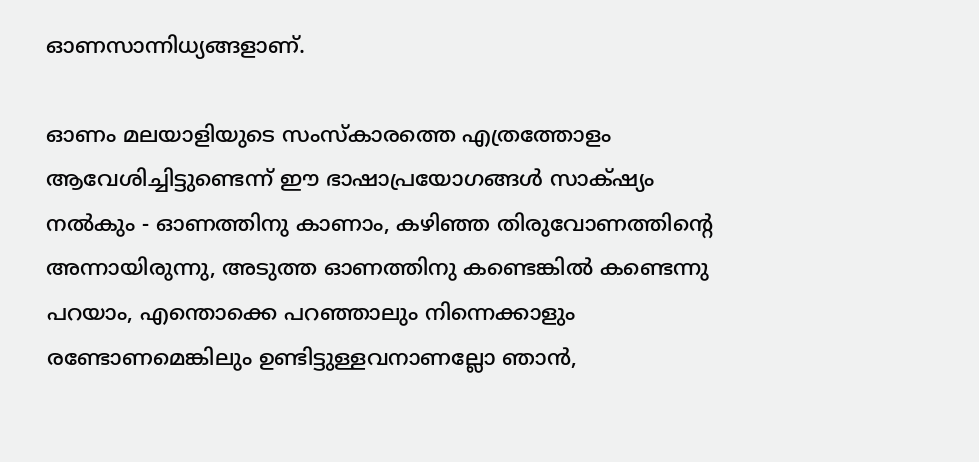ഓണസാന്നിധ്യങ്ങളാണ്.

ഓണം മലയാളിയുടെ സംസ്കാരത്തെ എത്രത്തോളം ആവേശിച്ചിട്ടുണ്ടെന്ന് ഈ ഭാഷാപ്രയോഗങ്ങള്‍ സാക്‍ഷ്യം നല്‍കും - ഓണത്തിനു കാണാം, കഴിഞ്ഞ തിരുവോണത്തിന്‍റെ അന്നായിരുന്നു, അടുത്ത ഓണത്തിനു കണ്ടെങ്കില്‍ കണ്ടെന്നു പറയാം, എന്തൊക്കെ പറഞ്ഞാലും നിന്നെക്കാളും രണ്ടോണമെങ്കിലും ഉണ്ടിട്ടുള്ളവനാണല്ലോ ഞാന്‍,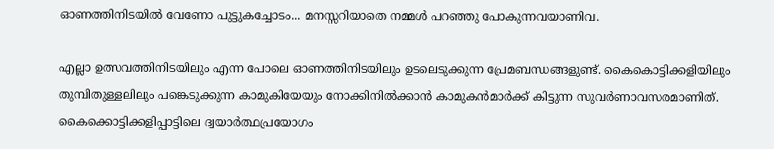ഓണത്തിനിടയില്‍ വേണോ പുട്ടുകച്ചോടം... മനസ്സറിയാതെ നമ്മള്‍ പറഞ്ഞു പോകുന്നവയാണിവ.

എല്ലാ ഉത്സവത്തിനിടയിലും എന്ന പോലെ ഓണത്തിനിടയിലും ഉടലെടുക്കുന്ന പ്രേമബന്ധങ്ങളുണ്ട്. കൈകൊട്ടിക്കളിയിലും തുമ്പിതുള്ളലിലും പങ്കെടുക്കുന്ന കാമുകിയേയും നോക്കിനില്‍ക്കാന്‍ കാമുകന്‍‌മാര്‍ക്ക് കിട്ടുന്ന സുവര്‍ണാവസരമാണിത്. കൈക്കൊട്ടിക്കളിപ്പാട്ടിലെ ദ്വയാര്‍ത്ഥപ്രയോഗം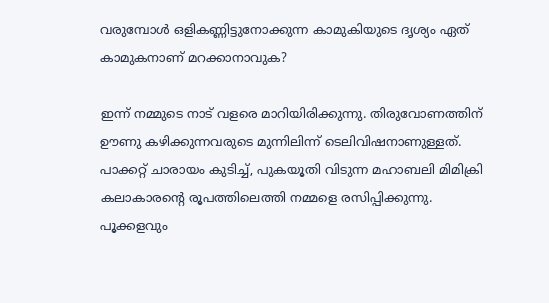വരുമ്പോള്‍ ഒളികണ്ണിട്ടുനോക്കുന്ന കാമുകിയുടെ ദൃശ്യം ഏത് കാമുകനാണ് മറക്കാനാവുക?

ഇന്ന് നമ്മുടെ നാട് വളരെ മാറിയിരിക്കുന്നു. തിരുവോണത്തിന് ഊണു കഴിക്കുന്നവരുടെ മുന്നിലിന്ന് ടെലിവിഷനാണുള്ളത്. പാക്കറ്റ് ചാരായം കുടിച്ച്, പുകയൂതി വിടുന്ന മഹാബലി മിമിക്രി കലാകാരന്‍റെ രൂപത്തിലെത്തി നമ്മളെ രസിപ്പിക്കുന്നു. പൂക്കളവും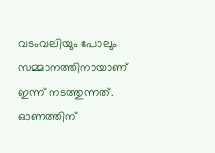വടംവലിയും പോലും സമ്മാനത്തിനായാണ് ഇന്ന് നടത്തുന്നത്. ഓണത്തിന്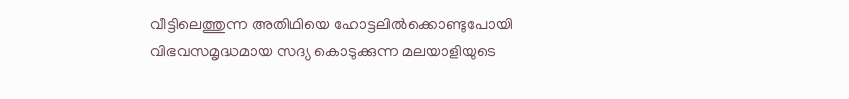വീട്ടിലെത്തുന്ന അതിഥിയെ ഹോട്ടലില്‍ക്കൊണ്ടുപോയി വിഭവസമൃദ്ധമായ സദ്യ കൊടുക്കുന്ന മലയാളിയുടെ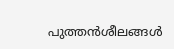പുത്തന്‍ശീലങ്ങള്‍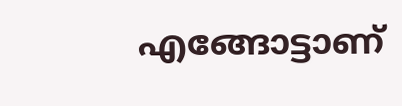എങ്ങോട്ടാണ്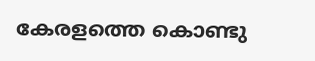കേരളത്തെ കൊണ്ടു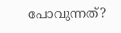പോവുന്നത്?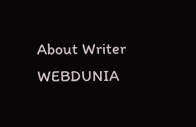About Writer
WEBDUNIA